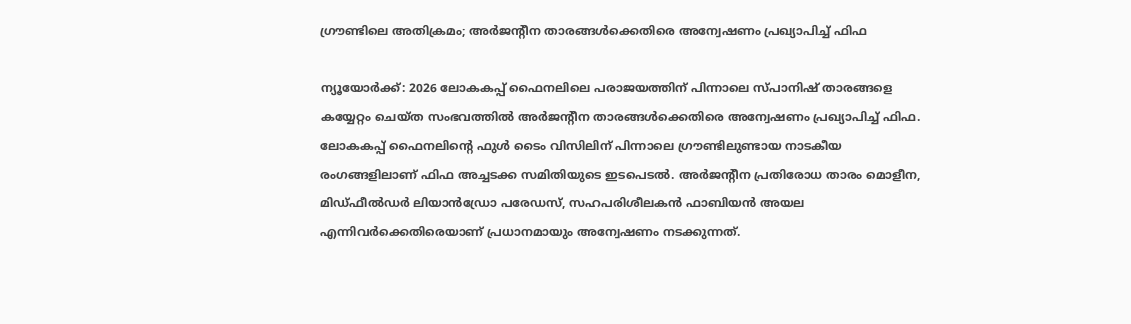ഗ്രൗണ്ടിലെ അതിക്രമം; അർജന്റീന താരങ്ങൾക്കെതിരെ അന്വേഷണം പ്രഖ്യാപിച്ച് ഫിഫ

ന്യൂയോർക്ക്: 2026 ലോകകപ്പ് ഫൈനലിലെ പരാജയത്തിന് പിന്നാലെ സ്പാനിഷ് താരങ്ങളെ കയ്യേറ്റം ചെയ്ത സംഭവത്തിൽ അർജന്റീന താരങ്ങൾക്കെതിരെ അന്വേഷണം പ്രഖ്യാപിച്ച് ഫിഫ. ലോകകപ്പ് ഫൈനലിന്റെ ഫുൾ ടൈം വിസിലിന് പിന്നാലെ ഗ്രൗണ്ടിലുണ്ടായ നാടകീയ രംഗങ്ങളിലാണ് ഫിഫ അച്ചടക്ക സമിതിയുടെ ഇടപെടൽ. അർജന്റീന പ്രതിരോധ താരം മൊളീന, മിഡ്‌ഫീൽഡർ ലിയാൻഡ്രോ പരേഡസ്, സഹപരിശീലകൻ ഫാബിയൻ അയല എന്നിവർക്കെതിരെയാണ് പ്രധാനമായും അന്വേഷണം നടക്കുന്നത്.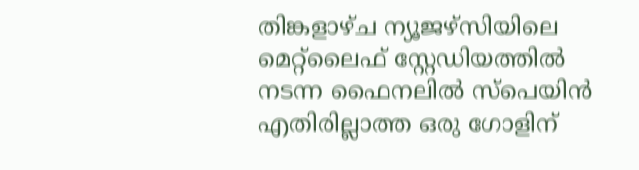തിങ്കളാഴ്ച ന്യൂജഴ്സിയിലെ മെറ്റ്‌ലൈഫ് സ്റ്റേഡിയത്തിൽ നടന്ന ഫൈനലിൽ സ്പെയിൻ എതിരില്ലാത്ത ഒരു ഗോളിന്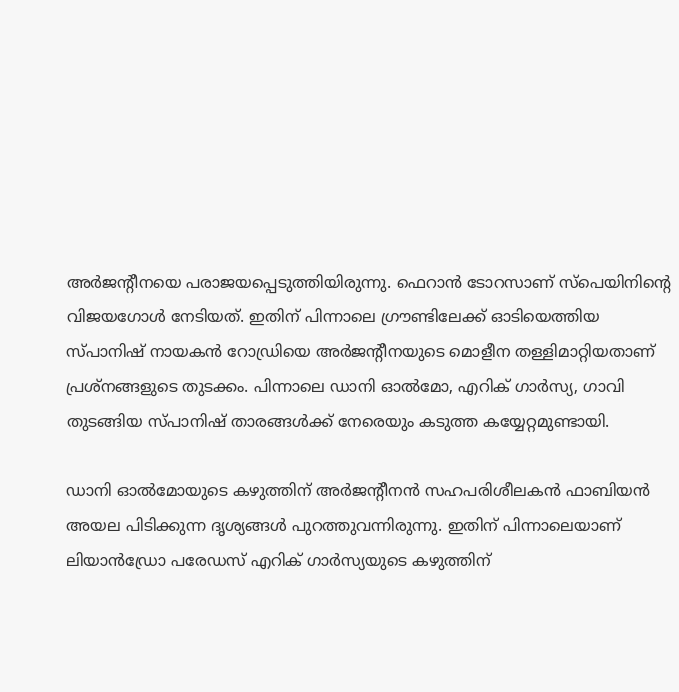അർജന്റീനയെ പരാജയപ്പെടുത്തിയിരുന്നു. ഫെറാൻ ടോറസാണ് സ്പെയിനിന്റെ വിജയഗോൾ നേടിയത്. ഇതിന് പിന്നാലെ ഗ്രൗണ്ടിലേക്ക് ഓടിയെത്തിയ സ്പാനിഷ് നായകൻ റോഡ്രിയെ അർജന്റീനയുടെ മൊളീന തള്ളിമാറ്റിയതാണ് പ്രശ്നങ്ങളുടെ തുടക്കം. പിന്നാലെ ഡാനി ഓൽമോ, എറിക് ഗാർസ്യ, ഗാവി തുടങ്ങിയ സ്പാനിഷ് താരങ്ങൾക്ക് നേരെയും കടുത്ത കയ്യേറ്റമുണ്ടായി.

ഡാനി ഓൽമോയുടെ കഴുത്തിന് അർജന്റീനൻ സഹപരിശീലകൻ ഫാബിയൻ അയല പിടിക്കുന്ന ദൃശ്യങ്ങൾ പുറത്തുവന്നിരുന്നു. ഇതിന് പിന്നാലെയാണ് ലിയാൻഡ്രോ പരേഡസ് എറിക് ഗാർസ്യയുടെ കഴുത്തിന്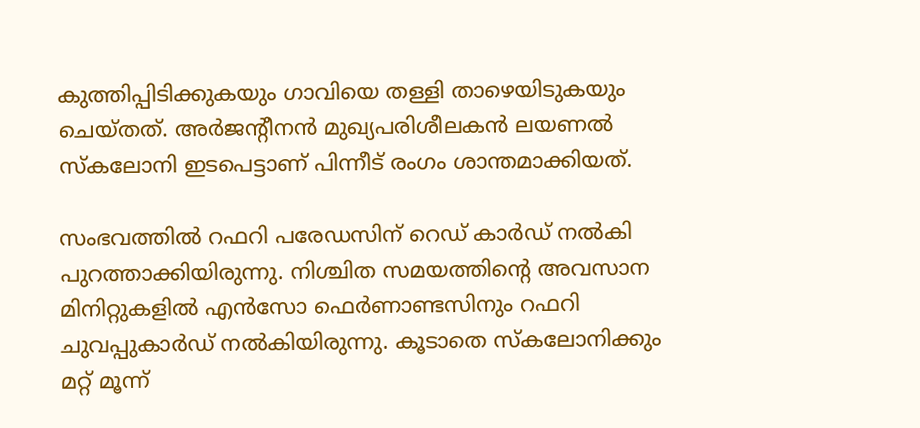കുത്തിപ്പിടിക്കുകയും ഗാവിയെ തള്ളി താഴെയിടുകയും ചെയ്തത്. അർജന്റീനൻ മുഖ്യപരിശീലകൻ ലയണൽ സ്കലോനി ഇടപെട്ടാണ് പിന്നീട് രംഗം ശാന്തമാക്കിയത്.

സംഭവത്തിൽ റഫറി പരേഡസിന് റെഡ് കാർഡ് നൽകി പുറത്താക്കിയിരുന്നു. നിശ്ചിത സമയത്തിന്റെ അവസാന മിനിറ്റുകളിൽ എൻസോ ഫെർണാണ്ടസിനും റഫറി ചുവപ്പുകാർഡ് നൽകിയിരുന്നു. കൂടാതെ സ്കലോനിക്കും മറ്റ് മൂന്ന്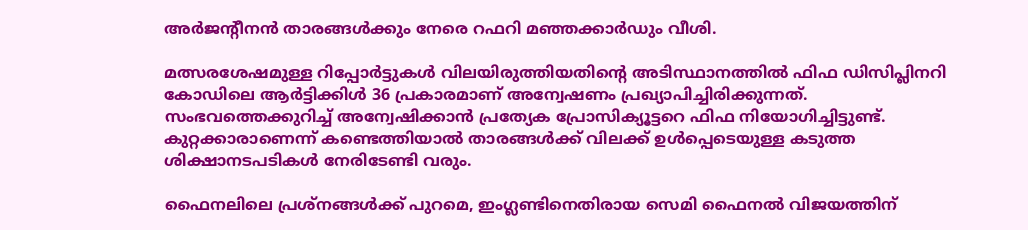അർജന്റീനൻ താരങ്ങൾക്കും നേരെ റഫറി മഞ്ഞക്കാർഡും വീശി.

മത്സരശേഷമുള്ള റിപ്പോർട്ടുകൾ വിലയിരുത്തിയതിന്റെ അടിസ്ഥാനത്തിൽ ഫിഫ ഡിസിപ്ലിനറി കോഡിലെ ആർട്ടിക്കിൾ 36 പ്രകാരമാണ് അന്വേഷണം പ്രഖ്യാപിച്ചിരിക്കുന്നത്. സംഭവത്തെക്കുറിച്ച് അന്വേഷിക്കാൻ പ്രത്യേക പ്രോസിക്യൂട്ടറെ ഫിഫ നിയോഗിച്ചിട്ടുണ്ട്. കുറ്റക്കാരാണെന്ന് കണ്ടെത്തിയാൽ താരങ്ങൾക്ക് വിലക്ക് ഉൾപ്പെടെയുള്ള കടുത്ത ശിക്ഷാനടപടികൾ നേരിടേണ്ടി വരും.

ഫൈനലിലെ പ്രശ്നങ്ങൾക്ക് പുറമെ, ഇംഗ്ലണ്ടിനെതിരായ സെമി ഫൈനൽ വിജയത്തിന്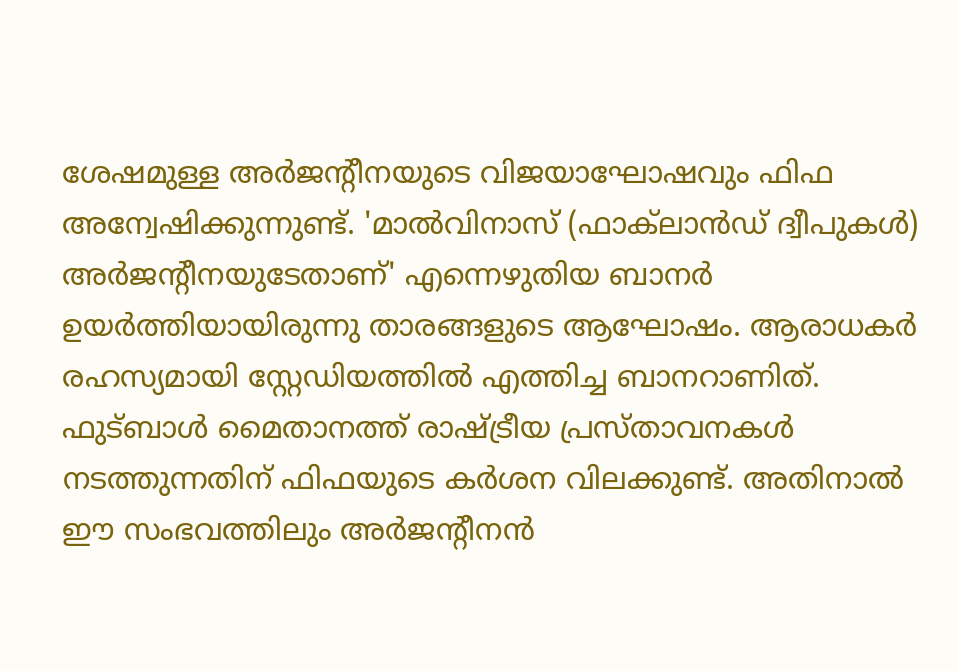ശേഷമുള്ള അർജന്റീനയുടെ വിജയാഘോഷവും ഫിഫ അന്വേഷിക്കുന്നുണ്ട്. 'മാൽവിനാസ് (ഫാക്‌ലാൻഡ് ദ്വീപുകൾ) അർജന്റീനയുടേതാണ്' എന്നെഴുതിയ ബാനർ ഉയർത്തിയായിരുന്നു താരങ്ങളുടെ ആഘോഷം. ആരാധകർ രഹസ്യമായി സ്റ്റേഡിയത്തിൽ എത്തിച്ച ബാനറാണിത്. ഫുട്ബാൾ മൈതാനത്ത് രാഷ്ട്രീയ പ്രസ്താവനകൾ നടത്തുന്നതിന് ഫിഫയുടെ കർശന വിലക്കുണ്ട്. അതിനാൽ ഈ സംഭവത്തിലും അർജന്റീനൻ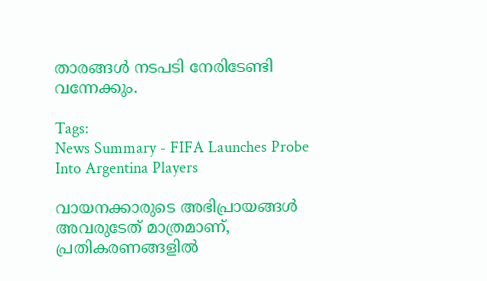താരങ്ങൾ നടപടി നേരിടേണ്ടി വന്നേക്കും.

Tags:
News Summary - FIFA Launches Probe Into Argentina Players

വായനക്കാരുടെ അഭിപ്രായങ്ങള്‍ അവരുടേത് മാത്രമാണ്, പ്രതികരണങ്ങളിൽ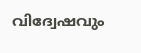വിദ്വേഷവും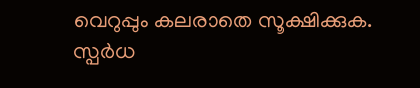വെറുപ്പും കലരാതെ സൂക്ഷിക്കുക. സ്പർധ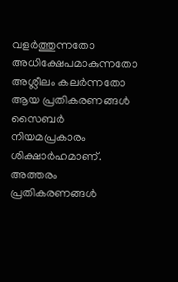വളർത്തുന്നതോ അധിക്ഷേപമാകുന്നതോ അശ്ലീലം കലർന്നതോ ആയ പ്രതികരണങ്ങൾ സൈബർ നിയമപ്രകാരം ശിക്ഷാർഹമാണ്. അത്തരം പ്രതികരണങ്ങൾ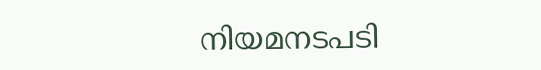നിയമനടപടി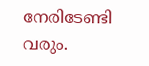നേരിടേണ്ടി വരും.